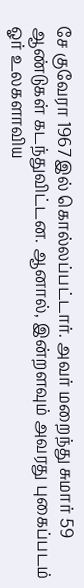சே குவேரா 1967இல் கொல்லப்பட்டார். அவர் மறைந்து சுமார் 59 ஆண்டுகள் கடந்துவிட்டன. ஆனால், இன்றளவும் அவரது புகைப்படம் ஓர் உலகளாவிய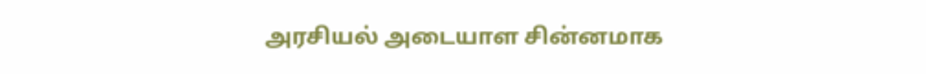அரசியல் அடையாள சின்னமாக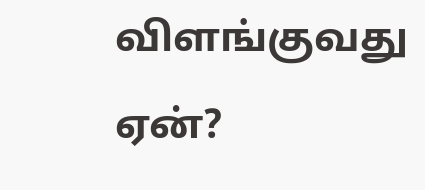விளங்குவது ஏன்?